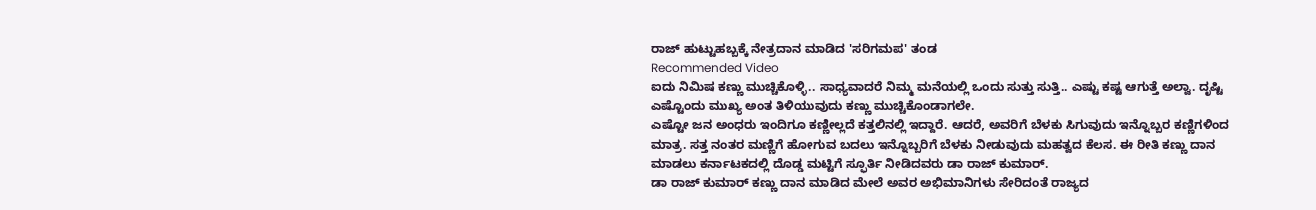ರಾಜ್ ಹುಟ್ಟುಹಬ್ಬಕ್ಕೆ ನೇತ್ರದಾನ ಮಾಡಿದ 'ಸರಿಗಮಪ' ತಂಡ
Recommended Video
ಐದು ನಿಮಿಷ ಕಣ್ಣು ಮುಚ್ಚಿಕೊಳ್ಳಿ.. ಸಾಧ್ಯವಾದರೆ ನಿಮ್ಮ ಮನೆಯಲ್ಲಿ ಒಂದು ಸುತ್ತು ಸುತ್ತಿ.. ಎಷ್ಟು ಕಷ್ಟ ಆಗುತ್ತೆ ಅಲ್ವಾ. ದೃಷ್ಟಿ ಎಷ್ಟೊಂದು ಮುಖ್ಯ ಅಂತ ತಿಳಿಯುವುದು ಕಣ್ಣು ಮುಚ್ಚಿಕೊಂಡಾಗಲೇ.
ಎಷ್ಟೋ ಜನ ಅಂಧರು ಇಂದಿಗೂ ಕಣ್ಣೀಲ್ಲದೆ ಕತ್ತಲಿನಲ್ಲಿ ಇದ್ದಾರೆ. ಆದರೆ, ಅವರಿಗೆ ಬೆಳಕು ಸಿಗುವುದು ಇನ್ನೊಬ್ಬರ ಕಣ್ಣಿಗಳಿಂದ ಮಾತ್ರ. ಸತ್ತ ನಂತರ ಮಣ್ಣಿಗೆ ಹೋಗುವ ಬದಲು ಇನ್ನೊಬ್ಬರಿಗೆ ಬೆಳಕು ನೀಡುವುದು ಮಹತ್ವದ ಕೆಲಸ. ಈ ರೀತಿ ಕಣ್ಣು ದಾನ ಮಾಡಲು ಕರ್ನಾಟಕದಲ್ಲಿ ದೊಡ್ಡ ಮಟ್ಟಿಗೆ ಸ್ಫೂರ್ತಿ ನೀಡಿದವರು ಡಾ ರಾಜ್ ಕುಮಾರ್.
ಡಾ ರಾಜ್ ಕುಮಾರ್ ಕಣ್ಣು ದಾನ ಮಾಡಿದ ಮೇಲೆ ಅವರ ಅಭಿಮಾನಿಗಳು ಸೇರಿದಂತೆ ರಾಜ್ಯದ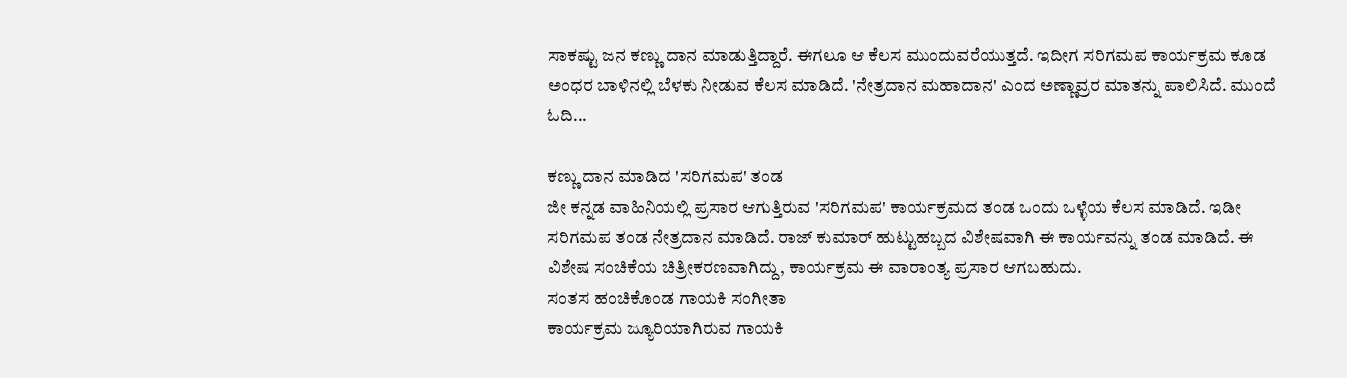ಸಾಕಷ್ಟು ಜನ ಕಣ್ಣು ದಾನ ಮಾಡುತ್ತಿದ್ದಾರೆ. ಈಗಲೂ ಆ ಕೆಲಸ ಮುಂದುವರೆಯುತ್ತದೆ. ಇದೀಗ ಸರಿಗಮಪ ಕಾರ್ಯಕ್ರಮ ಕೂಡ ಅಂಧರ ಬಾಳಿನಲ್ಲಿ ಬೆಳಕು ನೀಡುವ ಕೆಲಸ ಮಾಡಿದೆ. 'ನೇತ್ರದಾನ ಮಹಾದಾನ' ಎಂದ ಅಣ್ಣಾವ್ರರ ಮಾತನ್ನು ಪಾಲಿಸಿದೆ. ಮುಂದೆ ಓದಿ...

ಕಣ್ಣು ದಾನ ಮಾಡಿದ 'ಸರಿಗಮಪ' ತಂಡ
ಜೀ ಕನ್ನಡ ವಾಹಿನಿಯಲ್ಲಿ ಪ್ರಸಾರ ಆಗುತ್ತಿರುವ 'ಸರಿಗಮಪ' ಕಾರ್ಯಕ್ರಮದ ತಂಡ ಒಂದು ಒಳ್ಳೆಯ ಕೆಲಸ ಮಾಡಿದೆ. ಇಡೀ ಸರಿಗಮಪ ತಂಡ ನೇತ್ರದಾನ ಮಾಡಿದೆ. ರಾಜ್ ಕುಮಾರ್ ಹುಟ್ಟುಹಬ್ಬದ ವಿಶೇಷವಾಗಿ ಈ ಕಾರ್ಯವನ್ನು ತಂಡ ಮಾಡಿದೆ. ಈ ವಿಶೇಷ ಸಂಚಿಕೆಯ ಚಿತ್ರೀಕರಣವಾಗಿದ್ದು, ಕಾರ್ಯಕ್ರಮ ಈ ವಾರಾಂತ್ಯ ಪ್ರಸಾರ ಆಗಬಹುದು.
ಸಂತಸ ಹಂಚಿಕೊಂಡ ಗಾಯಕಿ ಸಂಗೀತಾ
ಕಾರ್ಯಕ್ರಮ ಜ್ಯೂರಿಯಾಗಿರುವ ಗಾಯಕಿ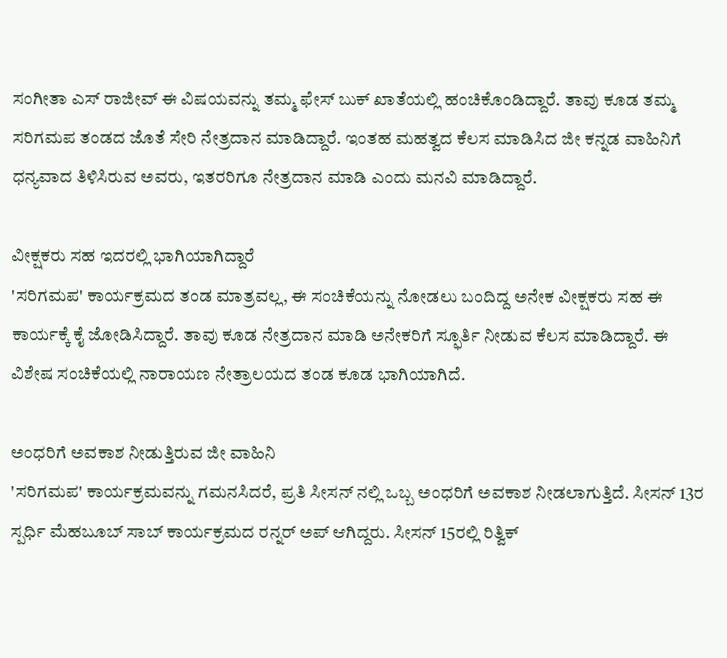ಸಂಗೀತಾ ಎಸ್ ರಾಜೀವ್ ಈ ವಿಷಯವನ್ನು ತಮ್ಮ ಫೇಸ್ ಬುಕ್ ಖಾತೆಯಲ್ಲಿ ಹಂಚಿಕೊಂಡಿದ್ದಾರೆ. ತಾವು ಕೂಡ ತಮ್ಮ ಸರಿಗಮಪ ತಂಡದ ಜೊತೆ ಸೇರಿ ನೇತ್ರದಾನ ಮಾಡಿದ್ದಾರೆ. ಇಂತಹ ಮಹತ್ವದ ಕೆಲಸ ಮಾಡಿಸಿದ ಜೀ ಕನ್ನಡ ವಾಹಿನಿಗೆ ಧನ್ಯವಾದ ತಿಳಿಸಿರುವ ಅವರು, ಇತರರಿಗೂ ನೇತ್ರದಾನ ಮಾಡಿ ಎಂದು ಮನವಿ ಮಾಡಿದ್ದಾರೆ.

ವೀಕ್ಷಕರು ಸಹ ಇದರಲ್ಲಿ ಭಾಗಿಯಾಗಿದ್ದಾರೆ
'ಸರಿಗಮಪ' ಕಾರ್ಯಕ್ರಮದ ತಂಡ ಮಾತ್ರವಲ್ಲ, ಈ ಸಂಚಿಕೆಯನ್ನು ನೋಡಲು ಬಂದಿದ್ದ ಅನೇಕ ವೀಕ್ಷಕರು ಸಹ ಈ ಕಾರ್ಯಕ್ಕೆ ಕೈ ಜೋಡಿಸಿದ್ದಾರೆ. ತಾವು ಕೂಡ ನೇತ್ರದಾನ ಮಾಡಿ ಅನೇಕರಿಗೆ ಸ್ಫೂರ್ತಿ ನೀಡುವ ಕೆಲಸ ಮಾಡಿದ್ದಾರೆ. ಈ ವಿಶೇಷ ಸಂಚಿಕೆಯಲ್ಲಿ ನಾರಾಯಣ ನೇತ್ರಾಲಯದ ತಂಡ ಕೂಡ ಭಾಗಿಯಾಗಿದೆ.

ಅಂಧರಿಗೆ ಅವಕಾಶ ನೀಡುತ್ತಿರುವ ಜೀ ವಾಹಿನಿ
'ಸರಿಗಮಪ' ಕಾರ್ಯಕ್ರಮವನ್ನು ಗಮನಸಿದರೆ, ಪ್ರತಿ ಸೀಸನ್ ನಲ್ಲಿ ಒಬ್ಬ ಅಂಧರಿಗೆ ಅವಕಾಶ ನೀಡಲಾಗುತ್ತಿದೆ. ಸೀಸನ್ 13ರ ಸ್ಪರ್ಧಿ ಮೆಹಬೂಬ್ ಸಾಬ್ ಕಾರ್ಯಕ್ರಮದ ರನ್ನರ್ ಅಪ್ ಆಗಿದ್ದರು. ಸೀಸನ್ 15ರಲ್ಲಿ ರಿತ್ವಿಕ್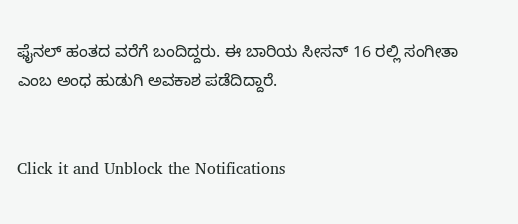ಫೈನಲ್ ಹಂತದ ವರೆಗೆ ಬಂದಿದ್ದರು. ಈ ಬಾರಿಯ ಸೀಸನ್ 16 ರಲ್ಲಿ ಸಂಗೀತಾ ಎಂಬ ಅಂಧ ಹುಡುಗಿ ಅವಕಾಶ ಪಡೆದಿದ್ದಾರೆ.


Click it and Unblock the Notifications